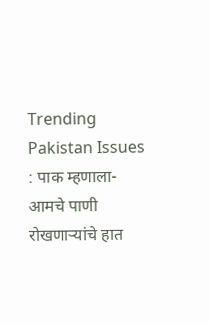Trending
Pakistan Issues : पाक म्हणाला- आमचे पाणी रोखणाऱ्यांचे हात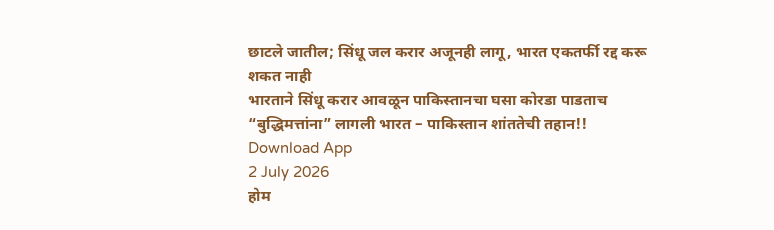छाटले जातील; सिंधू जल करार अजूनही लागू, भारत एकतर्फी रद्द करू शकत नाही
भारताने सिंधू करार आवळून पाकिस्तानचा घसा कोरडा पाडताच “बुद्धिमत्तांना” लागली भारत – पाकिस्तान शांततेची तहान!!
Download App
2 July 2026
होम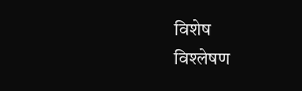विशेष
विश्लेषण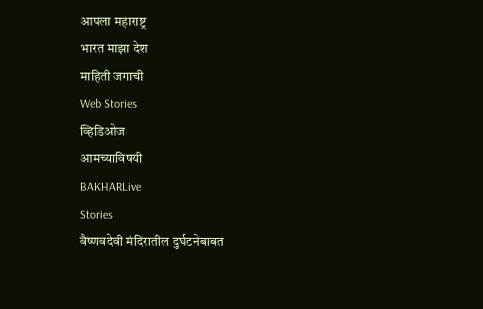आपला महाराष्ट्र
भारत माझा देश
माहिती जगाची
Web Stories
व्हिडिओज
आमच्याविषयी
BAKHARLive
Stories
वैष्णवदेवी मंदिरातील दुर्घटनेबाबत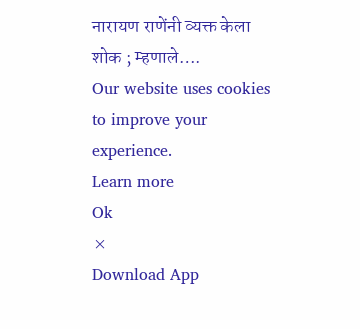नारायण राणेंनी व्यक्त केला शोक ; म्हणाले….
Our website uses cookies to improve your experience.
Learn more
Ok
×
Download App